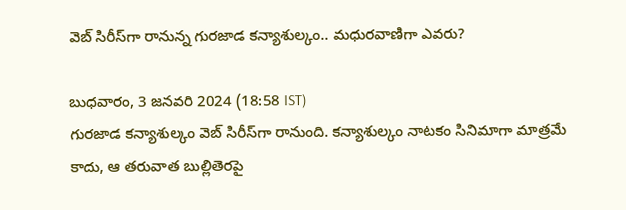వెబ్ సిరీస్‌గా రానున్న గురజాడ కన్యాశుల్కం.. మధురవాణిగా ఎవరు?

బుధవారం, 3 జనవరి 2024 (18:58 IST)
గురజాడ కన్యాశుల్కం వెబ్ సిరీస్‌గా రానుంది. కన్యాశుల్కం నాటకం సినిమాగా మాత్రమే కాదు, ఆ తరువాత బుల్లితెరపై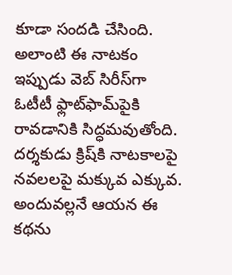కూడా సందడి చేసింది. అలాంటి ఈ నాటకం ఇప్పుడు వెబ్ సిరీస్‌గా ఓటీటీ ఫ్లాట్‌ఫామ్‌పైకి రావడానికి సిద్ధమవుతోంది. దర్శకుడు క్రిష్‌కి నాటకాలపై నవలలపై మక్కువ ఎక్కువ. అందువల్లనే ఆయన ఈ కథను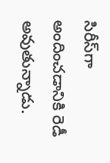సిరీస్‌గా అందించడానికి రెడీ అవుతున్నాడు.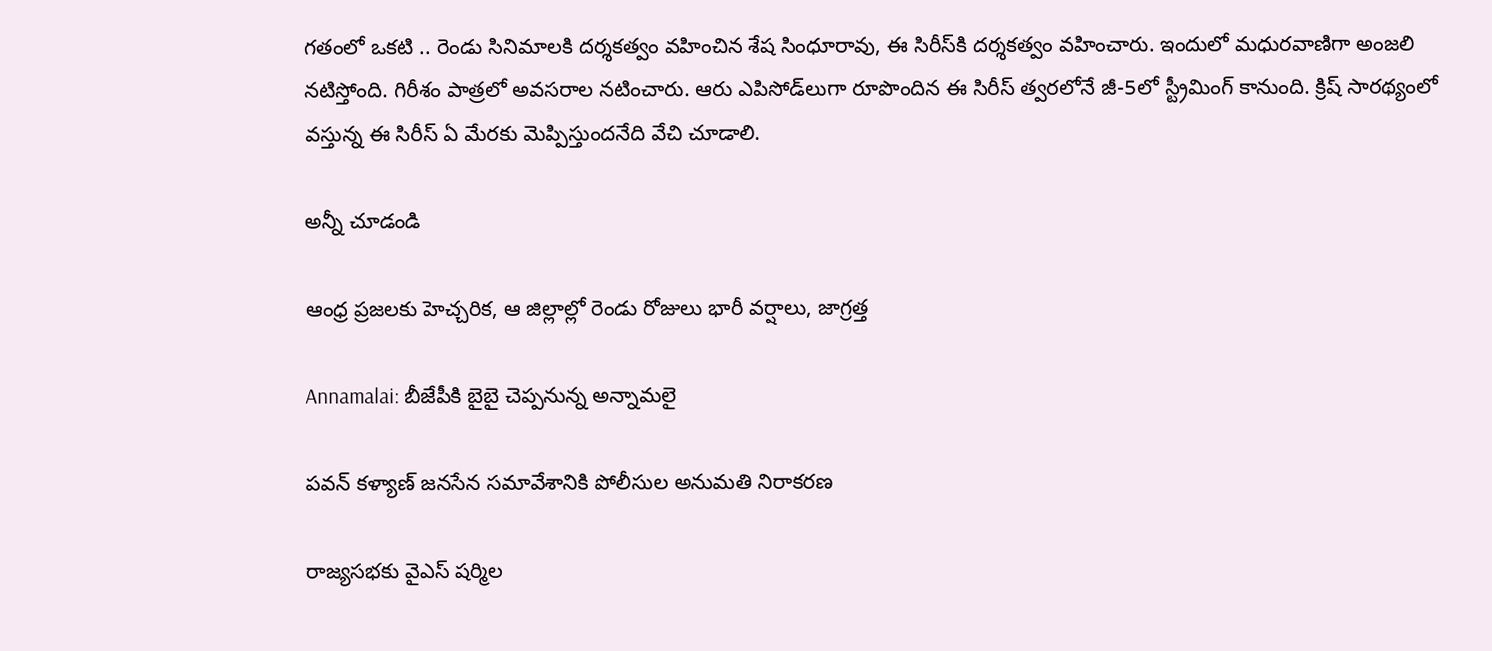గతంలో ఒకటి .. రెండు సినిమాలకి దర్శకత్వం వహించిన శేష సింధూరావు, ఈ సిరీస్‌కి దర్శకత్వం వహించారు. ఇందులో మధురవాణిగా అంజలి నటిస్తోంది. గిరీశం పాత్రలో అవసరాల నటించారు. ఆరు ఎపిసోడ్‌లుగా రూపొందిన ఈ సిరీస్ త్వరలోనే జీ-5లో స్ట్రీమింగ్ కానుంది. క్రిష్ సారథ్యంలో వస్తున్న ఈ సిరీస్ ఏ మేరకు మెప్పిస్తుందనేది వేచి చూడాలి.

అన్నీ చూడండి

ఆంధ్ర ప్రజలకు హెచ్చరిక, ఆ జిల్లాల్లో రెండు రోజులు భారీ వర్షాలు, జాగ్రత్త

Annamalai: బీజేపీకి బైబై చెప్పనున్న అన్నామలై

పవన్ కళ్యాణ్ జనసేన సమావేశానికి పోలీసుల అనుమతి నిరాకరణ

రాజ్యసభకు వైఎస్ షర్మిల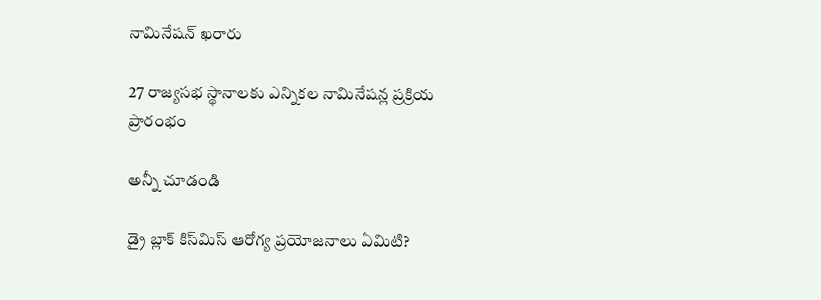నామినేషన్ ఖరారు

27 రాజ్యసభ స్థానాలకు ఎన్నికల నామినేషన్ల ప్రక్రియ ప్రారంభం

అన్నీ చూడండి

డ్రై బ్లాక్ కిస్‌మిస్ ఆరోగ్య ప్రయోజనాలు ఏమిటి?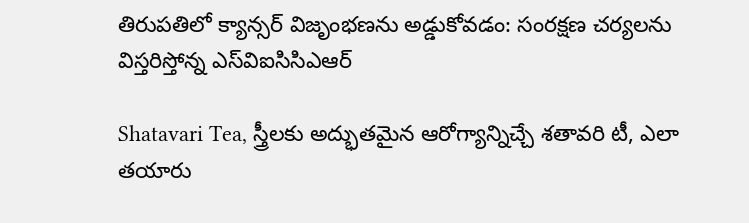తిరుపతిలో క్యాన్సర్ విజృంభణను అడ్డుకోవడం: సంరక్షణ చర్యలను విస్తరిస్తోన్న ఎస్‌విఐసిసిఎఆర్

Shatavari Tea, స్త్రీలకు అద్భుతమైన ఆరోగ్యాన్నిచ్చే శతావరి టీ, ఎలా తయారు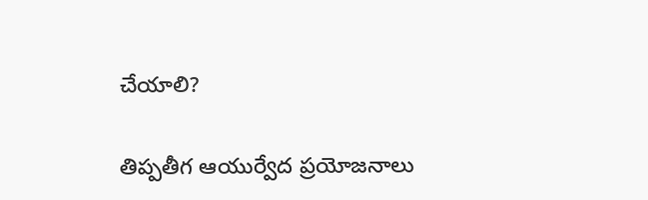చేయాలి?

తిప్పతీగ ఆయుర్వేద ప్రయోజనాలు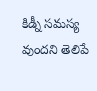కిడ్నీ సమస్య వుందని తెలిపే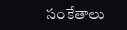సంకేతాలు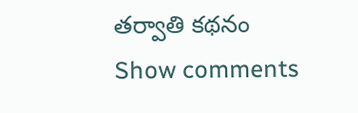తర్వాతి కథనం
Show comments